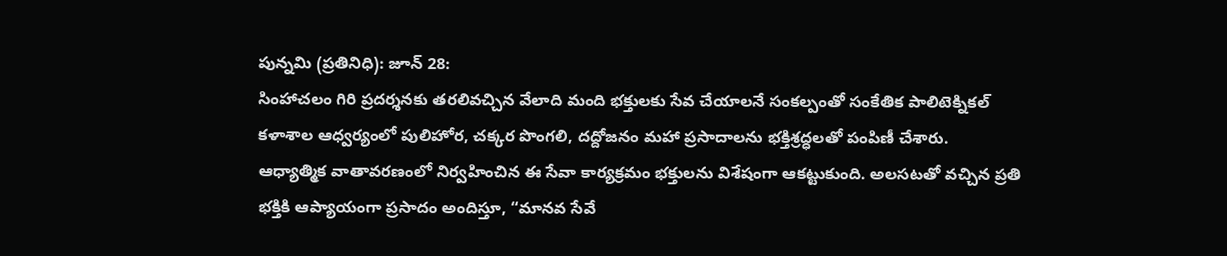పున్నమి (ప్రతినిధి): జూన్ 28:
సింహాచలం గిరి ప్రదర్శనకు తరలివచ్చిన వేలాది మంది భక్తులకు సేవ చేయాలనే సంకల్పంతో సంకేతిక పాలిటెక్నికల్ కళాశాల ఆధ్వర్యంలో పులిహోర, చక్కర పొంగలి, దద్దోజనం మహా ప్రసాదాలను భక్తిశ్రద్ధలతో పంపిణీ చేశారు.
ఆధ్యాత్మిక వాతావరణంలో నిర్వహించిన ఈ సేవా కార్యక్రమం భక్తులను విశేషంగా ఆకట్టుకుంది. అలసటతో వచ్చిన ప్రతి భక్తికి ఆప్యాయంగా ప్రసాదం అందిస్తూ, “మానవ సేవే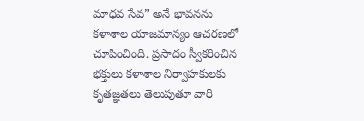మాధవ సేవ” అనే భావనను కళాశాల యాజమాన్యం ఆచరణలో చూపించింది. ప్రసాదం స్వీకరించిన భక్తులు కళాశాల నిర్వాహకులకు కృతజ్ఞతలు తెలుపుతూ వారి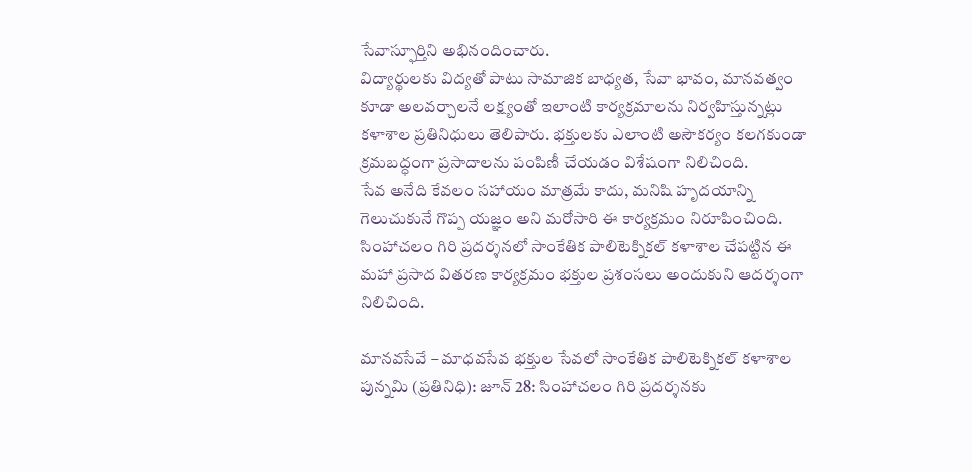సేవాస్ఫూర్తిని అభినందించారు.
విద్యార్థులకు విద్యతో పాటు సామాజిక బాధ్యత, సేవా భావం, మానవత్వం కూడా అలవర్చాలనే లక్ష్యంతో ఇలాంటి కార్యక్రమాలను నిర్వహిస్తున్నట్లు కళాశాల ప్రతినిధులు తెలిపారు. భక్తులకు ఎలాంటి అసౌకర్యం కలగకుండా క్రమబద్ధంగా ప్రసాదాలను పంపిణీ చేయడం విశేషంగా నిలిచింది.
సేవ అనేది కేవలం సహాయం మాత్రమే కాదు, మనిషి హృదయాన్ని గెలుచుకునే గొప్ప యజ్ఞం అని మరోసారి ఈ కార్యక్రమం నిరూపించింది. సింహాచలం గిరి ప్రదర్శనలో సాంకేతిక పాలిటెక్నికల్ కళాశాల చేపట్టిన ఈ మహా ప్రసాద వితరణ కార్యక్రమం భక్తుల ప్రశంసలు అందుకుని ఆదర్శంగా నిలిచింది.

మానవసేవే – మాధవసేవ భక్తుల సేవలో సాంకేతిక పాలిటెక్నికల్ కళాశాల
పున్నమి (ప్రతినిధి): జూన్ 28: సింహాచలం గిరి ప్రదర్శనకు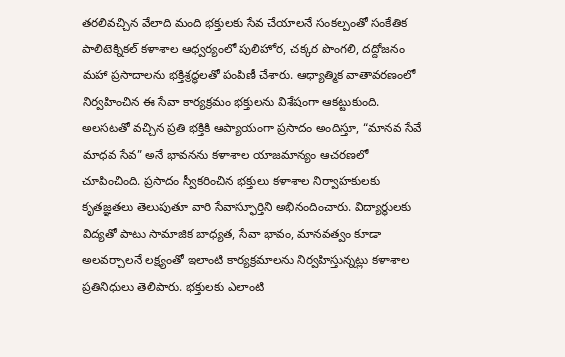తరలివచ్చిన వేలాది మంది భక్తులకు సేవ చేయాలనే సంకల్పంతో సంకేతిక పాలిటెక్నికల్ కళాశాల ఆధ్వర్యంలో పులిహోర, చక్కర పొంగలి, దద్దోజనం మహా ప్రసాదాలను భక్తిశ్రద్ధలతో పంపిణీ చేశారు. ఆధ్యాత్మిక వాతావరణంలో నిర్వహించిన ఈ సేవా కార్యక్రమం భక్తులను విశేషంగా ఆకట్టుకుంది. అలసటతో వచ్చిన ప్రతి భక్తికి ఆప్యాయంగా ప్రసాదం అందిస్తూ, “మానవ సేవే మాధవ సేవ” అనే భావనను కళాశాల యాజమాన్యం ఆచరణలో చూపించింది. ప్రసాదం స్వీకరించిన భక్తులు కళాశాల నిర్వాహకులకు కృతజ్ఞతలు తెలుపుతూ వారి సేవాస్ఫూర్తిని అభినందించారు. విద్యార్థులకు విద్యతో పాటు సామాజిక బాధ్యత, సేవా భావం, మానవత్వం కూడా అలవర్చాలనే లక్ష్యంతో ఇలాంటి కార్యక్రమాలను నిర్వహిస్తున్నట్లు కళాశాల ప్రతినిధులు తెలిపారు. భక్తులకు ఎలాంటి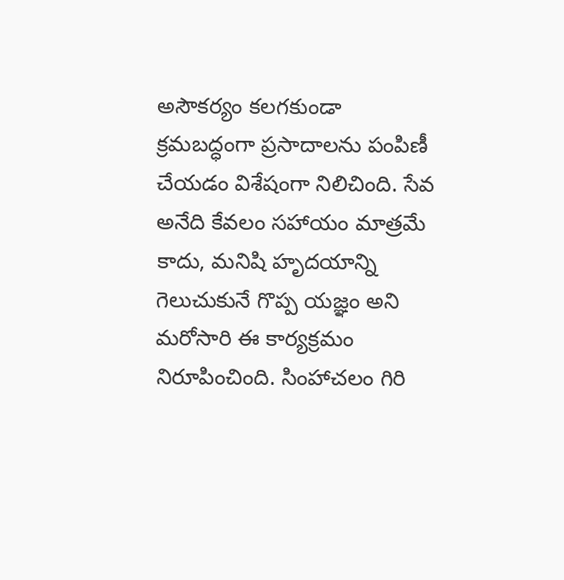అసౌకర్యం కలగకుండా క్రమబద్ధంగా ప్రసాదాలను పంపిణీ చేయడం విశేషంగా నిలిచింది. సేవ అనేది కేవలం సహాయం మాత్రమే కాదు, మనిషి హృదయాన్ని గెలుచుకునే గొప్ప యజ్ఞం అని మరోసారి ఈ కార్యక్రమం నిరూపించింది. సింహాచలం గిరి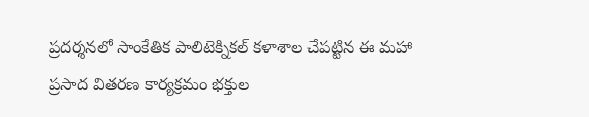ప్రదర్శనలో సాంకేతిక పాలిటెక్నికల్ కళాశాల చేపట్టిన ఈ మహా ప్రసాద వితరణ కార్యక్రమం భక్తుల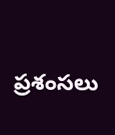ప్రశంసలు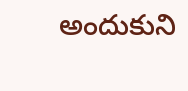అందుకుని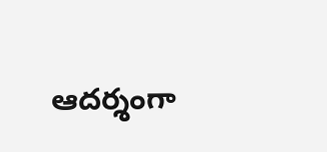ఆదర్శంగా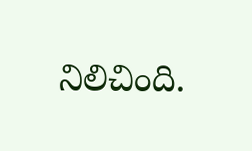నిలిచింది.